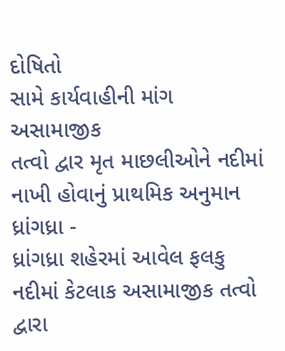દોષિતો
સામે કાર્યવાહીની માંગ
અસામાજીક
તત્વો દ્વાર મૃત માછલીઓને નદીમાં નાખી હોવાનું પ્રાથમિક અનુમાન
ધ્રાંગધ્રા -
ધ્રાંગધ્રા શહેરમાં આવેલ ફલકુ નદીમાં કેટલાક અસામાજીક તત્વો
દ્વારા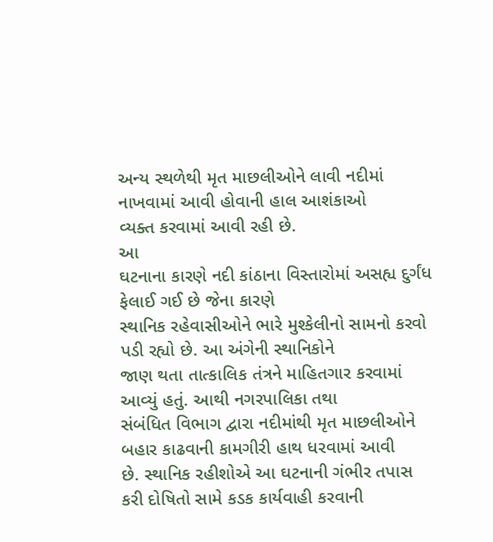અન્ય સ્થળેથી મૃત માછલીઓને લાવી નદીમાં નાખવામાં આવી હોવાની હાલ આશંકાઓ
વ્યક્ત કરવામાં આવી રહી છે.
આ
ઘટનાના કારણે નદી કાંઠાના વિસ્તારોમાં અસહ્ય દુર્ગંધ ફેલાઈ ગઈ છે જેના કારણે
સ્થાનિક રહેવાસીઓને ભારે મુશ્કેલીનો સામનો કરવો પડી રહ્યો છે. આ અંગેની સ્થાનિકોને
જાણ થતા તાત્કાલિક તંત્રને માહિતગાર કરવામાં આવ્યું હતું. આથી નગરપાલિકા તથા
સંબંધિત વિભાગ દ્વારા નદીમાંથી મૃત માછલીઓને બહાર કાઢવાની કામગીરી હાથ ધરવામાં આવી
છે. સ્થાનિક રહીશોએ આ ઘટનાની ગંભીર તપાસ કરી દોષિતો સામે કડક કાર્યવાહી કરવાની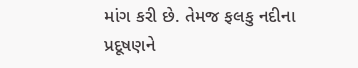માંગ કરી છે. તેમજ ફલકુ નદીના પ્રદૂષણને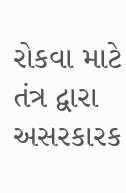રોકવા માટે તંત્ર દ્વારા અસરકારક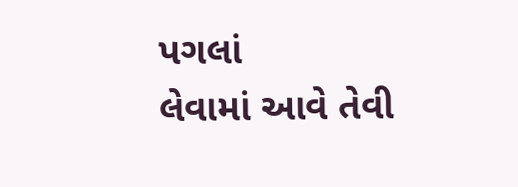પગલાં
લેવામાં આવે તેવી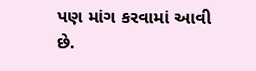પણ માંગ કરવામાં આવી છે.